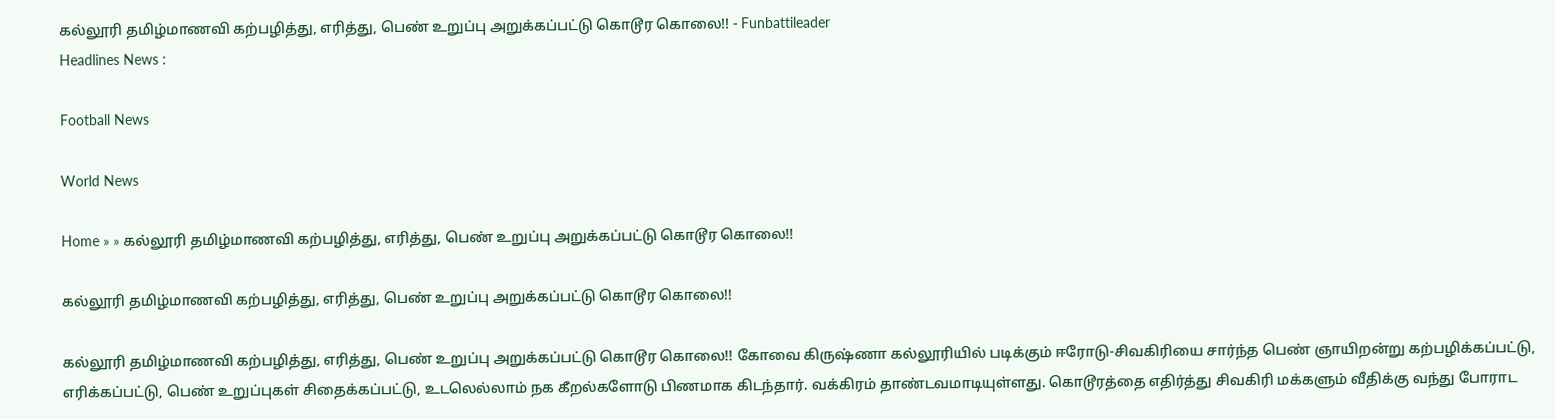கல்லூரி தமிழ்மாணவி கற்பழித்து, எரித்து, பெண் உறுப்பு அறுக்கப்பட்டு கொடூர கொலை!! - Funbattileader
Headlines News :

Football News

World News

Home » » கல்லூரி தமிழ்மாணவி கற்பழித்து, எரித்து, பெண் உறுப்பு அறுக்கப்பட்டு கொடூர கொலை!!

கல்லூரி தமிழ்மாணவி கற்பழித்து, எரித்து, பெண் உறுப்பு அறுக்கப்பட்டு கொடூர கொலை!!

கல்லூரி தமிழ்மாணவி கற்பழித்து, எரித்து, பெண் உறுப்பு அறுக்கப்பட்டு கொடூர கொலை!! கோவை கிருஷ்ணா கல்லூரியில் படிக்கும் ஈரோடு-சிவகிரியை சார்ந்த பெண் ஞாயிறன்று கற்பழிக்கப்பட்டு, எரிக்கப்பட்டு, பெண் உறுப்புகள் சிதைக்கப்பட்டு, உடலெல்லாம் நக கீறல்களோடு பிணமாக கிடந்தார். வக்கிரம் தாண்டவமாடியுள்ளது. கொடூரத்தை எதிர்த்து சிவகிரி மக்களும் வீதிக்கு வந்து போராட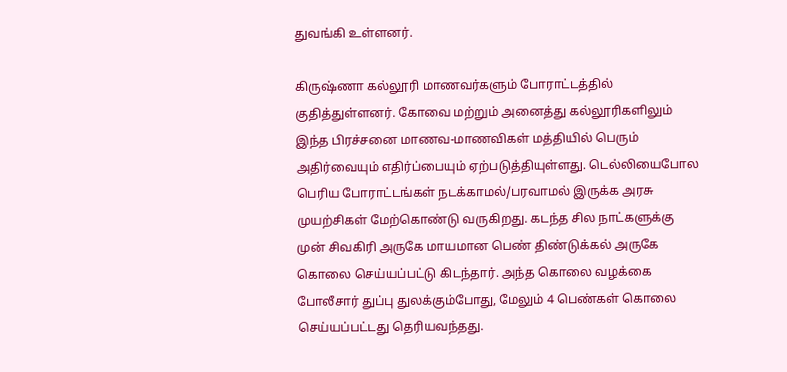துவங்கி உள்ளனர்.

கிருஷ்ணா கல்லூரி மாணவர்களும் போராட்டத்தில் குதித்துள்ளனர். கோவை மற்றும் அனைத்து கல்லூரிகளிலும் இந்த பிரச்சனை மாணவ-மாணவிகள் மத்தியில் பெரும் அதிர்வையும் எதிர்ப்பையும் ஏற்படுத்தியுள்ளது. டெல்லியைபோல பெரிய போராட்டங்கள் நடக்காமல்/பரவாமல் இருக்க அரசு முயற்சிகள் மேற்கொண்டு வருகிறது. கடந்த சில நாட்களுக்கு முன் சிவகிரி அருகே மாயமான பெண் திண்டுக்கல் அருகே கொலை செய்யப்பட்டு கிடந்தார். அந்த கொலை வழக்கை போலீசார் துப்பு துலக்கும்போது, மேலும் 4 பெண்கள் கொலை செய்யப்பட்டது தெரியவந்தது.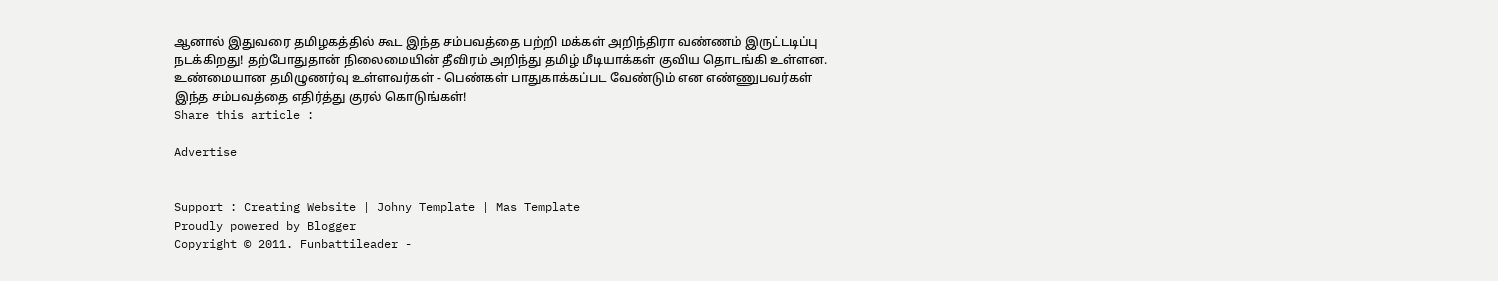ஆனால் இதுவரை தமிழகத்தில் கூட இந்த சம்பவத்தை பற்றி மக்கள் அறிந்திரா வண்ணம் இருட்டடிப்பு நடக்கிறது! தற்போதுதான் நிலைமையின் தீவிரம் அறிந்து தமிழ் மீடியாக்கள் குவிய தொடங்கி உள்ளன. உண்மையான தமிழுணர்வு உள்ளவர்கள் - பெண்கள் பாதுகாக்கப்பட வேண்டும் என எண்ணுபவர்கள் இந்த சம்பவத்தை எதிர்த்து குரல் கொடுங்கள்!
Share this article :

Advertise


Support : Creating Website | Johny Template | Mas Template
Proudly powered by Blogger
Copyright © 2011. Funbattileader -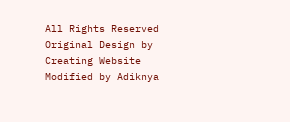All Rights Reserved
Original Design by Creating Website Modified by Adiknya